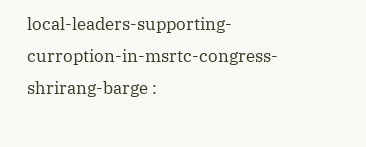local-leaders-supporting-curroption-in-msrtc-congress-shrirang-barge :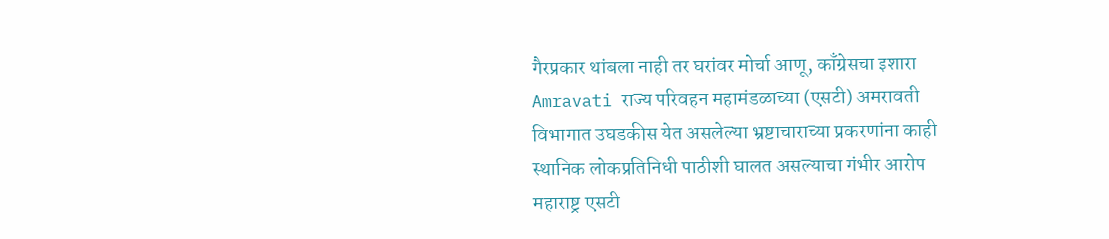गैरप्रकार थांबला नाही तर घरांवर मोर्चा आणू, काँग्रेसचा इशारा
Amravati राज्य परिवहन महामंडळाच्या (एसटी) अमरावती विभागात उघडकीस येत असलेल्या भ्रष्टाचाराच्या प्रकरणांना काही स्थानिक लोकप्रतिनिधी पाठीशी घालत असल्याचा गंभीर आरोप महाराष्ट्र एसटी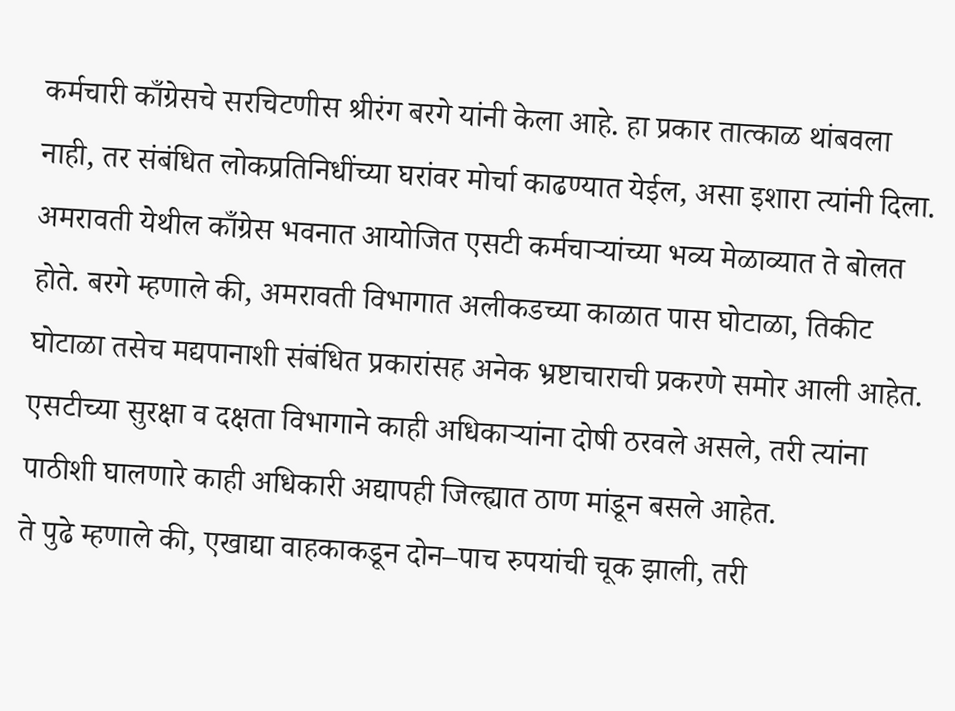कर्मचारी काँग्रेसचे सरचिटणीस श्रीरंग बरगे यांनी केला आहे. हा प्रकार तात्काळ थांबवला नाही, तर संबंधित लोकप्रतिनिधींच्या घरांवर मोर्चा काढण्यात येईल, असा इशारा त्यांनी दिला.
अमरावती येथील काँग्रेस भवनात आयोजित एसटी कर्मचाऱ्यांच्या भव्य मेळाव्यात ते बोलत होते. बरगे म्हणाले की, अमरावती विभागात अलीकडच्या काळात पास घोटाळा, तिकीट घोटाळा तसेच मद्यपानाशी संबंधित प्रकारांसह अनेक भ्रष्टाचाराची प्रकरणे समोर आली आहेत. एसटीच्या सुरक्षा व दक्षता विभागाने काही अधिकाऱ्यांना दोषी ठरवले असले, तरी त्यांना पाठीशी घालणारे काही अधिकारी अद्यापही जिल्ह्यात ठाण मांडून बसले आहेत.
ते पुढे म्हणाले की, एखाद्या वाहकाकडून दोन–पाच रुपयांची चूक झाली, तरी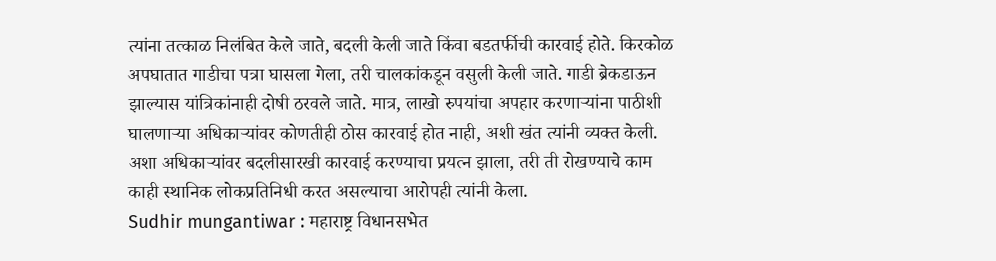त्यांना तत्काळ निलंबित केले जाते, बदली केली जाते किंवा बडतर्फीची कारवाई होते. किरकोळ अपघातात गाडीचा पत्रा घासला गेला, तरी चालकांकडून वसुली केली जाते. गाडी ब्रेकडाऊन झाल्यास यांत्रिकांनाही दोषी ठरवले जाते. मात्र, लाखो रुपयांचा अपहार करणाऱ्यांना पाठीशी घालणाऱ्या अधिकाऱ्यांवर कोणतीही ठोस कारवाई होत नाही, अशी खंत त्यांनी व्यक्त केली.
अशा अधिकाऱ्यांवर बदलीसारखी कारवाई करण्याचा प्रयत्न झाला, तरी ती रोखण्याचे काम काही स्थानिक लोकप्रतिनिधी करत असल्याचा आरोपही त्यांनी केला.
Sudhir mungantiwar : महाराष्ट्र विधानसभेत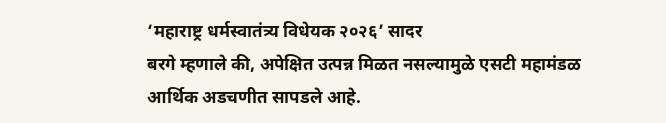‘महाराष्ट्र धर्मस्वातंत्र्य विधेयक २०२६’ सादर
बरगे म्हणाले की, अपेक्षित उत्पन्न मिळत नसल्यामुळे एसटी महामंडळ आर्थिक अडचणीत सापडले आहे.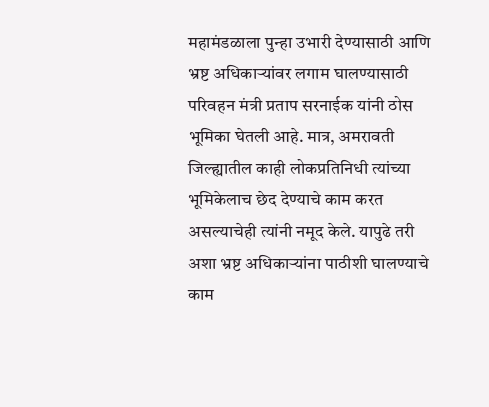महामंडळाला पुन्हा उभारी देण्यासाठी आणि भ्रष्ट अधिकाऱ्यांवर लगाम घालण्यासाठी परिवहन मंत्री प्रताप सरनाईक यांनी ठोस भूमिका घेतली आहे. मात्र, अमरावती जिल्ह्यातील काही लोकप्रतिनिधी त्यांच्या भूमिकेलाच छेद देण्याचे काम करत असल्याचेही त्यांनी नमूद केले. यापुढे तरी अशा भ्रष्ट अधिकाऱ्यांना पाठीशी घालण्याचे काम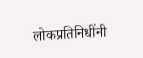लोकप्रतिनिधींनी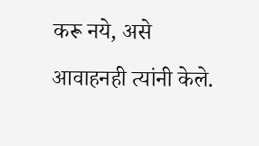करू नये, असे आवाहनही त्यांनी केले.